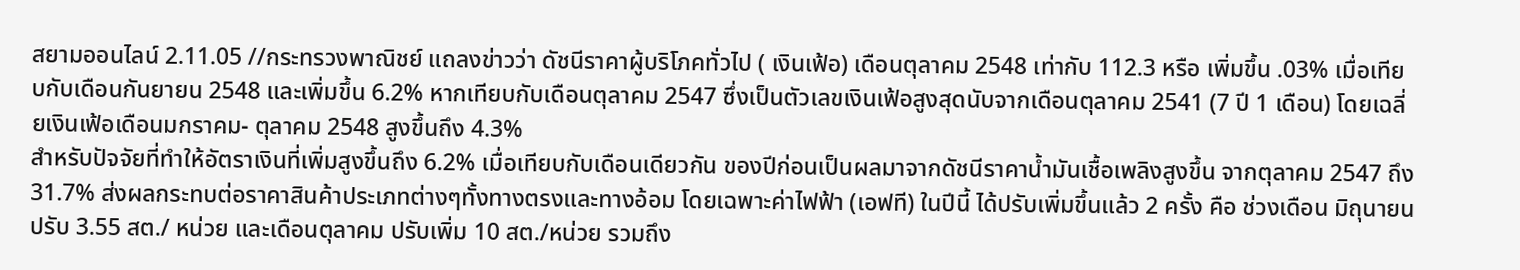สยามออนไลน์ 2.11.05 //กระทรวงพาณิชย์ แถลงข่าวว่า ดัชนีราคาผู้บริโภคทั่วไป ( เงินเฟ้อ) เดือนตุลาคม 2548 เท่ากับ 112.3 หรือ เพิ่มขึ้น .03% เมื่อเทียบกับเดือนกันยายน 2548 และเพิ่มขึ้น 6.2% หากเทียบกับเดือนตุลาคม 2547 ซึ่งเป็นตัวเลขเงินเฟ้อสูงสุดนับจากเดือนตุลาคม 2541 (7 ปี 1 เดือน) โดยเฉลี่ยเงินเฟ้อเดือนมกราคม- ตุลาคม 2548 สูงขึ้นถึง 4.3%
สำหรับปัจจัยที่ทำให้อัตราเงินที่เพิ่มสูงขึ้นถึง 6.2% เมื่อเทียบกับเดือนเดียวกัน ของปีก่อนเป็นผลมาจากดัชนีราคาน้ำมันเชื้อเพลิงสูงขึ้น จากตุลาคม 2547 ถึง 31.7% ส่งผลกระทบต่อราคาสินค้าประเภทต่างๆทั้งทางตรงและทางอ้อม โดยเฉพาะค่าไฟฟ้า (เอฟที) ในปีนี้ ได้ปรับเพิ่มขึ้นแล้ว 2 ครั้ง คือ ช่วงเดือน มิถุนายน ปรับ 3.55 สต./ หน่วย และเดือนตุลาคม ปรับเพิ่ม 10 สต./หน่วย รวมถึง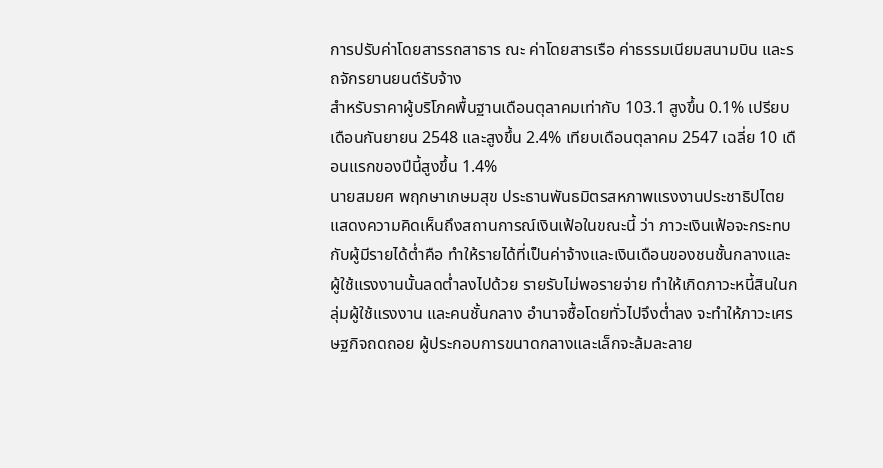การปรับค่าโดยสารรถสาธาร ณะ ค่าโดยสารเรือ ค่าธรรมเนียมสนามบิน และรถจักรยานยนต์รับจ้าง
สำหรับราคาผู้บริโภคพื้นฐานเดือนตุลาคมเท่ากับ 103.1 สูงขึ้น 0.1% เปรียบเดือนกันยายน 2548 และสูงขึ้น 2.4% เทียบเดือนตุลาคม 2547 เฉลี่ย 10 เดือนแรกของปีนี้สูงขึ้น 1.4%
นายสมยศ พฤกษาเกษมสุข ประธานพันธมิตรสหภาพแรงงานประชาธิปไตย แสดงความคิดเห็นถึงสถานการณ์เงินเฟ้อในขณะนี้ ว่า ภาวะเงินเฟ้อจะกระทบกับผู้มีรายได้ต่ำคือ ทำให้รายได้ที่เป็นค่าจ้างและเงินเดือนของชนชั้นกลางและผู้ใช้แรงงานนั้นลดต่ำลงไปด้วย รายรับไม่พอรายจ่าย ทำให้เกิดภาวะหนี้สินในกลุ่มผู้ใช้แรงงาน และคนชั้นกลาง อำนาจซื้อโดยทั่วไปจึงต่ำลง จะทำให้ภาวะเศรษฐกิจถดถอย ผู้ประกอบการขนาดกลางและเล็กจะล้มละลาย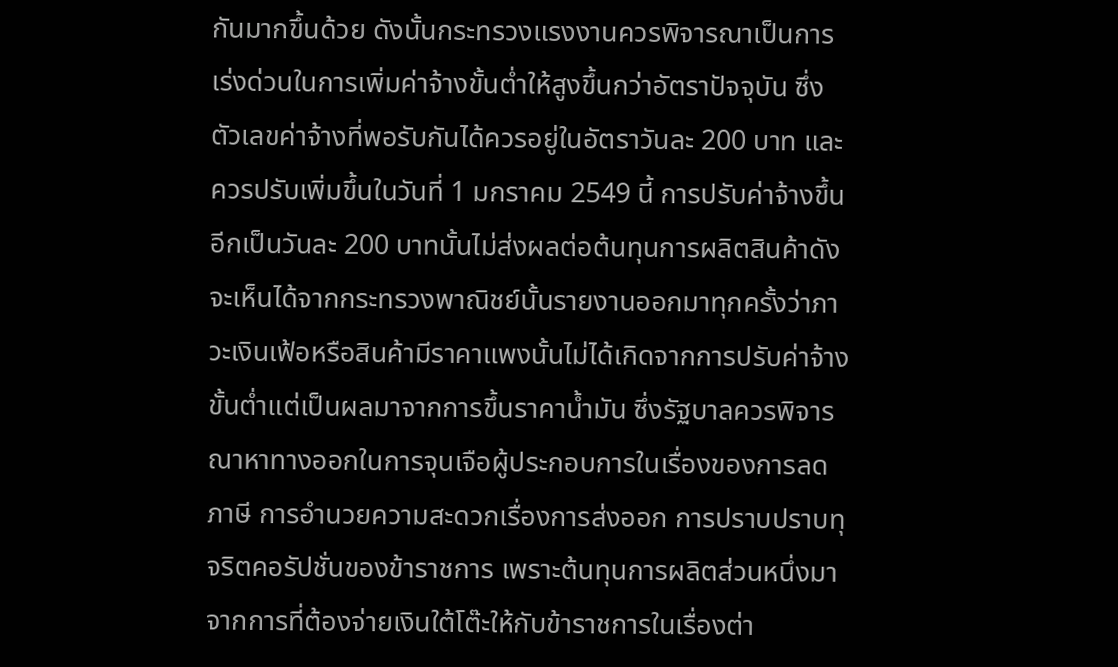กันมากขึ้นด้วย ดังนั้นกระทรวงแรงงานควรพิจารณาเป็นการเร่งด่วนในการเพิ่มค่าจ้างขั้นต่ำให้สูงขึ้นกว่าอัตราปัจจุบัน ซึ่งตัวเลขค่าจ้างที่พอรับกันได้ควรอยู่ในอัตราวันละ 200 บาท และควรปรับเพิ่มขึ้นในวันที่ 1 มกราคม 2549 นี้ การปรับค่าจ้างขึ้นอีกเป็นวันละ 200 บาทนั้นไม่ส่งผลต่อต้นทุนการผลิตสินค้าดังจะเห็นได้จากกระทรวงพาณิชย์นั้นรายงานออกมาทุกครั้งว่าภาวะเงินเฟ้อหรือสินค้ามีราคาแพงนั้นไม่ได้เกิดจากการปรับค่าจ้างขั้นต่ำแต่เป็นผลมาจากการขึ้นราคาน้ำมัน ซึ่งรัฐบาลควรพิจารณาหาทางออกในการจุนเจือผู้ประกอบการในเรื่องของการลดภาษี การอำนวยความสะดวกเรื่องการส่งออก การปราบปราบทุจริตคอรัปชั่นของข้าราชการ เพราะต้นทุนการผลิตส่วนหนึ่งมาจากการที่ต้องจ่ายเงินใต้โต๊ะให้กับข้าราชการในเรื่องต่า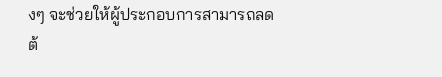งๆ จะช่วยให้ผู้ประกอบการสามารถลดต้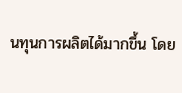นทุนการผลิตได้มากขึ้น โดย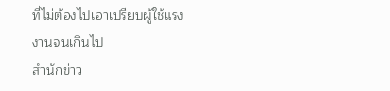ที่ไม่ต้องไปเอาเปรียบผู้ใช้แรงงานจนเกินไป
สำนักข่าว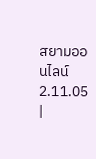สยามออนไลน์ 2.11.05 |